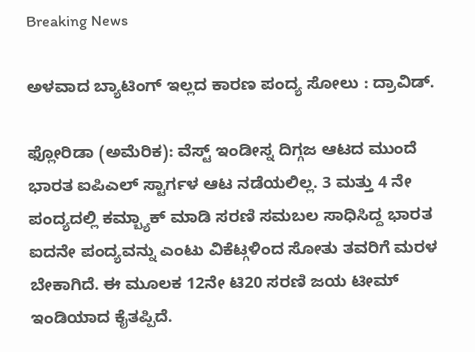Breaking News

ಅಳವಾದ ಬ್ಯಾಟಿಂಗ್ ಇಲ್ಲದ ಕಾರಣ ಪಂದ್ಯ ಸೋಲು : ದ್ರಾವಿಡ್.

ಫ್ಲೋರಿಡಾ (ಅಮೆರಿಕ): ವೆಸ್ಟ್ ಇಂಡೀಸ್ನ ದಿಗ್ಗಜ ಆಟದ ಮುಂದೆ ಭಾರತ ಐಪಿಎಲ್ ಸ್ಟಾರ್ಗಳ ಆಟ ನಡೆಯಲಿಲ್ಲ. 3 ಮತ್ತು 4 ನೇ ಪಂದ್ಯದಲ್ಲಿ ಕಮ್ಬ್ಯಾಕ್ ಮಾಡಿ ಸರಣಿ ಸಮಬಲ ಸಾಧಿಸಿದ್ದ ಭಾರತ ಐದನೇ ಪಂದ್ಯವನ್ನು ಎಂಟು ವಿಕೆಟ್ಗಳಿಂದ ಸೋತು ತವರಿಗೆ ಮರಳ ಬೇಕಾಗಿದೆ. ಈ ಮೂಲಕ 12ನೇ ಟಿ20 ಸರಣಿ ಜಯ ಟೀಮ್ ಇಂಡಿಯಾದ ಕೈತಪ್ಪಿದೆ.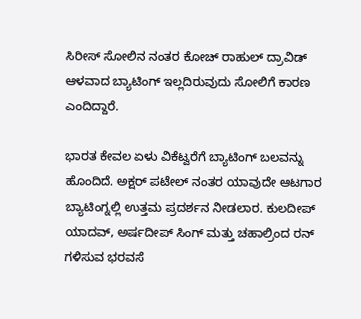ಸಿರೀಸ್ ಸೋಲಿನ ನಂತರ ಕೋಚ್ ರಾಹುಲ್ ದ್ರಾವಿಡ್ ಆಳವಾದ ಬ್ಯಾಟಿಂಗ್ ಇಲ್ಲದಿರುವುದು ಸೋಲಿಗೆ ಕಾರಣ ಎಂದಿದ್ದಾರೆ.

ಭಾರತ ಕೇವಲ ಏಳು ವಿಕೆಟ್ವರೆಗೆ ಬ್ಯಾಟಿಂಗ್ ಬಲವನ್ನು ಹೊಂದಿದೆ. ಅಕ್ಷರ್ ಪಟೇಲ್ ನಂತರ ಯಾವುದೇ ಆಟಗಾರ ಬ್ಯಾಟಿಂಗ್ನಲ್ಲಿ ಉತ್ತಮ ಪ್ರದರ್ಶನ ನೀಡಲಾರ. ಕುಲದೀಪ್ ಯಾದವ್, ಅರ್ಷದೀಪ್ ಸಿಂಗ್ ಮತ್ತು ಚಹಾಲ್ರಿಂದ ರನ್ ಗಳಿಸುವ ಭರವಸೆ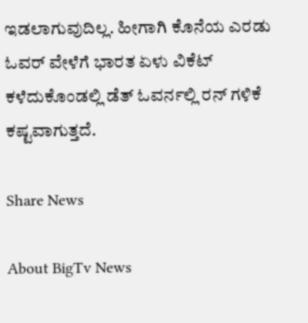ಇಡಲಾಗುವುದಿಲ್ಲ. ಹೀಗಾಗಿ ಕೊನೆಯ ಎರಡು ಓವರ್ ವೇಳೆಗೆ ಭಾರತ ಏಳು ವಿಕೆಟ್ ಕಳೆದುಕೊಂಡಲ್ಲಿ ಡೆತ್ ಓವರ್ನಲ್ಲಿ ರನ್ ಗಳಿಕೆ ಕಷ್ಟವಾಗುತ್ತದೆ.

Share News

About BigTv News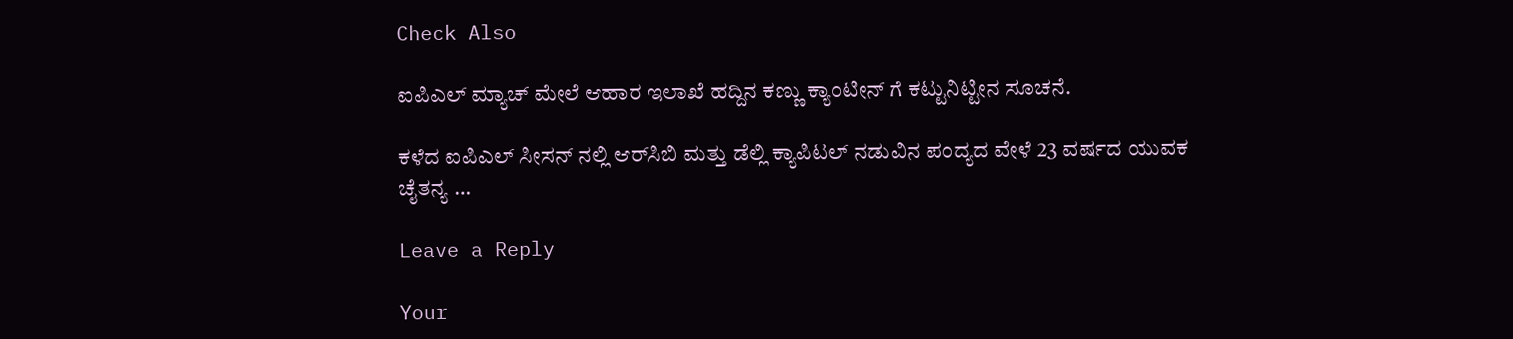Check Also

ಐಪಿಎಲ್ ಮ್ಯಾಚ್ ಮೇಲೆ ಆಹಾರ ಇಲಾಖೆ ಹದ್ದಿನ ಕಣ್ಣು ಕ್ಯಾಂಟೀನ್ ಗೆ ಕಟ್ಟುನಿಟ್ಟೀನ ಸೂಚನೆ.

ಕಳೆದ ಐಪಿಎಲ್ ಸೀಸನ್ ನಲ್ಲಿ ಆರ್‌ಸಿಬಿ ಮತ್ತು ಡೆಲ್ಲಿ ಕ್ಯಾಪಿಟಲ್ ನಡುವಿನ ಪಂದ್ಯದ ವೇಳೆ 23 ವರ್ಷದ ಯುವಕ ಚೈತನ್ಯ …

Leave a Reply

Your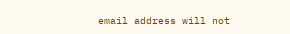email address will not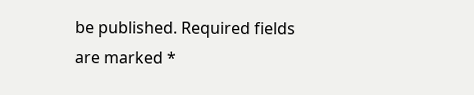be published. Required fields are marked *